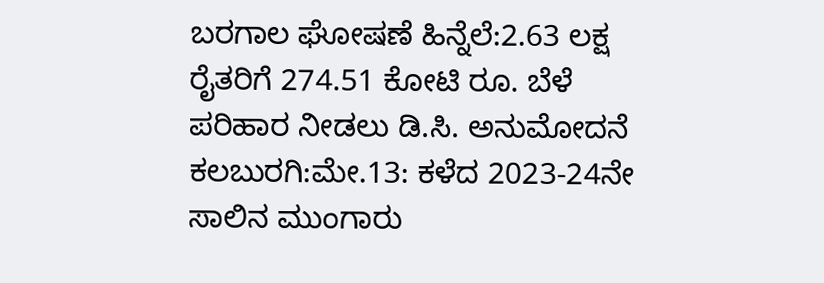ಬರಗಾಲ ಘೋಷಣೆ ಹಿನ್ನೆಲೆ:2.63 ಲಕ್ಷ ರೈತರಿಗೆ 274.51 ಕೋಟಿ ರೂ. ಬೆಳೆ ಪರಿಹಾರ ನೀಡಲು ಡಿ.ಸಿ. ಅನುಮೋದನೆ
ಕಲಬುರಗಿ:ಮೇ.13: ಕಳೆದ 2023-24ನೇ ಸಾಲಿನ ಮುಂಗಾರು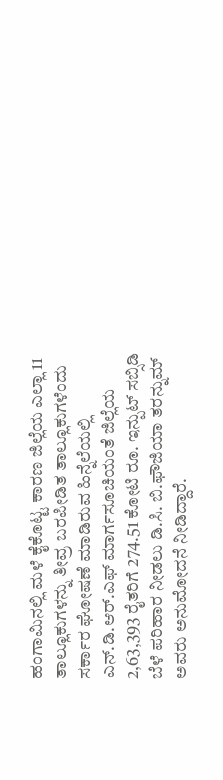ಹಂಗಾಮಿನಲ್ಲಿ ಮಳೆ ಕೈಕೊಟ್ಟ ಕಾರಣ ಜಿಲ್ಲೆಯ ಎಲ್ಲಾ 11 ತಾಲ್ಲೂಕುಗಳನ್ನು ತೀವ್ರ ಬರಪೀಡಿತ ತಾಲ್ಲೂಕುಗಳೆಂದು ಸರ್ಕಾರ ಘೋಷಣೆ ಮಾಡಿರುವ ಹಿನ್ನೆಲೆಯಲ್ಲಿ ಎನ್.ಡಿ‌.ಆರ್.ಎಫ್ ಮಾರ್ಗಸೂಚಿಯಂತೆ ಜಿಲ್ಲೆಯ 2,63,393 ರೈತರಿಗೆ 274.51 ಕೋಟಿ ರೂ. ಇನ್ಪುಟ್ ಸಬ್ಸಿಡಿ ಬೆಳೆ ಪರಿಹಾರ ನೀಡಲು ಡಿ.ಸಿ. ಬಿ.ಫೌಜಿಯಾ ತರನ್ನುಮ್ ಅವರು ಅನುಮೋದನೆ ನೀಡಿದ್ದಾರೆ.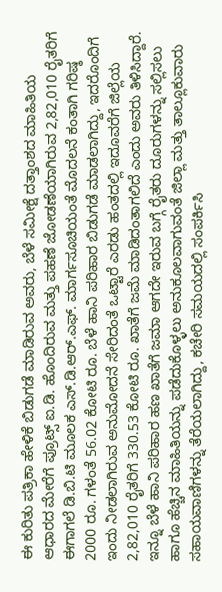ಈ ಕುರಿತು ಪತ್ರಿಕಾ ಹೇಳಿಕೆ ಬಿಡುಗಡೆ ಮಾಡಿರುವ ಅವರು, ಬೆಳೆ ಸಮೀಕ್ಷೆ ದತ್ತಾಂಶದ ಮಾಹಿತಿಯ ಆಧಾರದ ಮೇರೆಗೆ ಪ್ರೂಟ್ಸ್ ಐ.ಡಿ. ಹೊಂದಿರುವ ಮತ್ತು ಪಹಣೆ ಜೋಡಣೆಯಾಗಿರುವ 2,82,010 ರೈತರಿಗೆ ಈಗಾಗಲೆ ಡಿ.ಬಿ.ಟಿ ಮೂಲಕ ಎಸ್.ಡಿ.ಆರ್.ಎಫ್. ಮಾರ್ಗಸೂಚಿಯಂತೆ ಮೊದಲನೆ ಕಂತಾಗಿ ಗರಿಷ್ಠ 2000 ರೂ. ಗಳಂತೆ 56.02 ಕೋಟಿ ರೂ. ಬೆಳೆ ಹಾನಿ ಪರಿಹಾರ ಬಿಡುಗಡೆ ಮಾಡಲಾಗಿದ್ದು, ಇದರೊಂದಿಗೆ ಇಂದು ನೀಡಲಾಗಿರುವ ಅನುಮೋದನೆ ಸೇರಿದಂತೆ ಒಟ್ಟಾರೆ ಎರಡು ಹಂತದಲ್ಲಿ ಇದೂವರೆಗೆ ಜಿಲ್ಲೆಯ 2,82,010 ರೈತರಿಗೆ 330.53 ಕೋಟಿ ರೂ. ಖಾತೆಗೆ ಜಮೆ ಮಾಡಿದಂತಾಗಲಿದೆ‌ ಎಂದು ಅವರು ತಿಳಿಸಿದ್ದಾರೆ.
ಇನ್ನೂ ಬೆಳೆ ಹಾನಿ ಪರಿಹಾರ ಹಣ ಖಾತೆಗೆ ಜಮಾ ಆಗದೇ ಇರುವ ಬಗ್ಗೆ ರೈತರು ದೂರುಗಳನ್ನು ಸಲ್ಲಿಸಲು ಹಾಗೂ ಹೆಚ್ಚಿನ ಮಾಹಿತಿಯನ್ನು ಪಡೆದುಕೊಳ್ಳಲು ಅನುಕೂಲವಾಗುವಂತೆ ಜಿಲ್ಲಾ ಮತ್ತು ತಾಲ್ಲೂಕುವಾರು ಸಹಾಯವಾಣಿಗಳನ್ನು ತೆರೆಯಲಾಗಿದ್ದು, ಕಚೇರಿ ಸಮಯದಲ್ಲಿ ಸಂಪರ್ಕಿಸಿ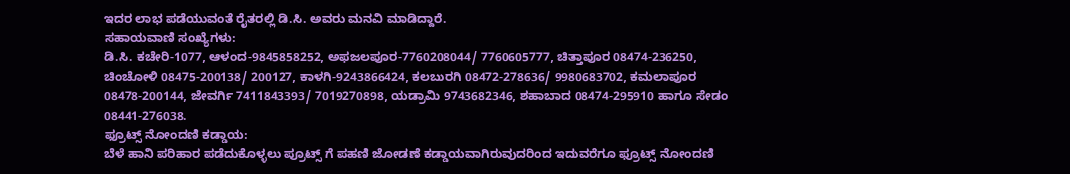ಇದರ ಲಾಭ ಪಡೆಯುವಂತೆ ರೈತರಲ್ಲಿ ಡಿ.ಸಿ. ಅವರು ಮನವಿ ಮಾಡಿದ್ದಾರೆ.
ಸಹಾಯವಾಣಿ ಸಂಖ್ಯೆಗಳು:
ಡಿ.ಸಿ. ಕಚೇರಿ-1077, ಆಳಂದ-9845858252, ಅಫಜಲಪೂರ-7760208044/ 7760605777, ಚಿತ್ತಾಪೂರ 08474-236250, ಚಿಂಚೋಳಿ 08475-200138/ 200127, ಕಾಳಗಿ-9243866424, ಕಲಬುರಗಿ 08472-278636/ 9980683702, ಕಮಲಾಪೂರ 08478-200144, ಜೇವರ್ಗಿ 7411843393/ 7019270898, ಯಡ್ರಾಮಿ 9743682346, ಶಹಾಬಾದ 08474-295910 ಹಾಗೂ ಸೇಡಂ 08441-276038.
ಫ್ರೂಟ್ಸ್ ನೋಂದಣಿ ಕಡ್ಡಾಯ:
ಬೆಳೆ ಹಾನಿ ಪರಿಹಾರ ಪಡೆದುಕೊಳ್ಳಲು ಪ್ರೂಟ್ಸ್ ಗೆ ಪಹಣಿ ಜೋಡಣೆ ಕಡ್ಡಾಯವಾಗಿರುವುದರಿಂದ ಇದುವರೆಗೂ ಫ್ರೂಟ್ಸ್ ನೋಂದಣಿ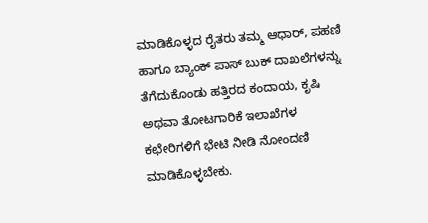ಮಾಡಿಕೊಳ್ಳದ ರೈತರು ತಮ್ಮ ಆಧಾರ್, ಪಹಣಿ ಹಾಗೂ ಬ್ಯಾಂಕ್ ಪಾಸ್ ಬುಕ್ ದಾಖಲೆಗಳನ್ನು ತೆಗೆದುಕೊಂಡು ಹತ್ತಿರದ ಕಂದಾಯ, ಕೃಷಿ ಅಥವಾ ತೋಟಗಾರಿಕೆ ಇಲಾಖೆಗಳ ಕಛೇರಿಗಳಿಗೆ ಭೇಟಿ ನೀಡಿ ನೋಂದಣಿ ಮಾಡಿಕೊಳ್ಳಬೇಕು.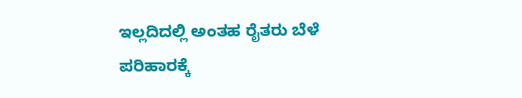ಇಲ್ಲದಿದಲ್ಲಿ ಅಂತಹ ರೈತರು ಬೆಳೆ ಪರಿಹಾರಕ್ಕೆ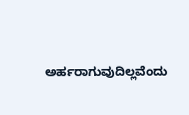ಅರ್ಹರಾಗುವುದಿಲ್ಲವೆಂದು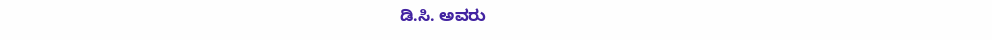ಡಿ.ಸಿ. ಅವರು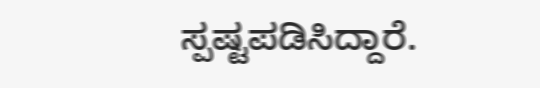ಸ್ಪಷ್ಟಪಡಿಸಿದ್ದಾರೆ.